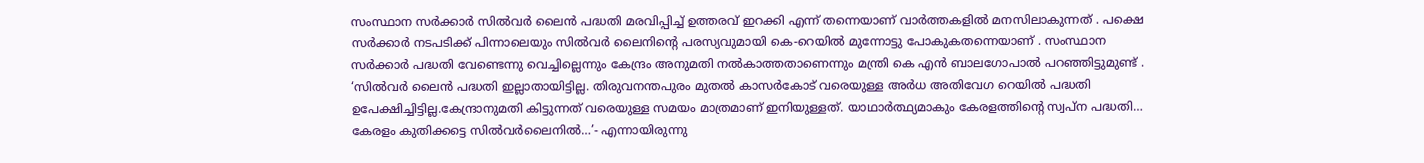സംസ്ഥാന സർക്കാർ സിൽവർ ലൈൻ പദ്ധതി മരവിപ്പിച്ച് ഉത്തരവ് ഇറക്കി എന്ന് തന്നെയാണ് വാർത്തകളിൽ മനസിലാകുന്നത് . പക്ഷെ സർക്കാർ നടപടിക്ക് പിന്നാലെയും സിൽവർ ലൈനിന്റെ പരസ്യവുമായി കെ-റെയിൽ മുന്നോട്ടു പോകുകതന്നെയാണ് . സംസ്ഥാന സർക്കാർ പദ്ധതി വേണ്ടെന്നു വെച്ചില്ലെന്നും കേന്ദ്രം അനുമതി നൽകാത്തതാണെന്നും മന്ത്രി കെ എൻ ബാലഗോപാൽ പറഞ്ഞിട്ടുമുണ്ട് .
‘സിൽവർ ലൈൻ പദ്ധതി ഇല്ലാതായിട്ടില്ല. തിരുവനന്തപുരം മുതൽ കാസർകോട് വരെയുള്ള അർധ അതിവേഗ റെയിൽ പദ്ധതി ഉപേക്ഷിച്ചിട്ടില്ല.കേന്ദ്രാനുമതി കിട്ടുന്നത് വരെയുള്ള സമയം മാത്രമാണ് ഇനിയുള്ളത്. യാഥാർത്ഥ്യമാകും കേരളത്തിന്റെ സ്വപ്ന പദ്ധതി… കേരളം കുതിക്കട്ടെ സിൽവർലൈനിൽ…’- എന്നായിരുന്നു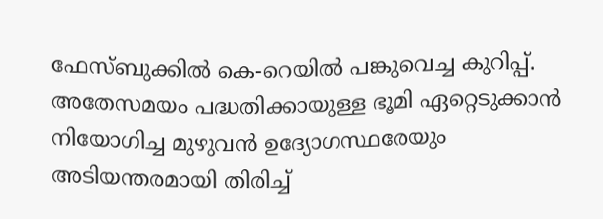ഫേസ്ബുക്കിൽ കെ-റെയിൽ പങ്കുവെച്ച കുറിപ്പ്.
അതേസമയം പദ്ധതിക്കായുള്ള ഭൂമി ഏറ്റെടുക്കാൻ നിയോഗിച്ച മുഴുവൻ ഉദ്യോഗസ്ഥരേയും അടിയന്തരമായി തിരിച്ച്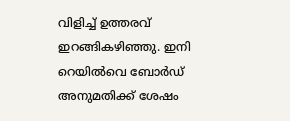വിളിച്ച് ഉത്തരവ് ഇറങ്ങികഴിഞ്ഞു. ഇനി റെയിൽവെ ബോർഡ് അനുമതിക്ക് ശേഷം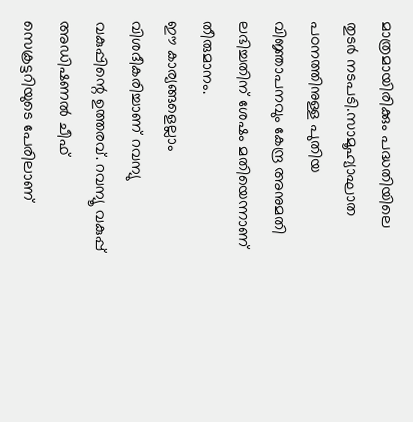മാത്രമായിരിക്കും പദ്ധതിയിലെ തുടർ നടപടി.സാമൂഹ്യാഘാത പഠനത്തിനുള്ള പുതിയ വിജ്ഞാപനവും കേന്ദ്ര അനുമതി ലഭിച്ചതിന് ശേഷം മതിയെന്നാണ് തീരുമാനം.
ഈ കാര്യങ്ങളെല്ലാം വിശദീകരിച്ചാണ് റവന്യു വകുപ്പിന്റെ ഉത്തരവ്. റവന്യൂ വകുപ്പ് അഡിഷണൽ ചീഫ് സെക്രട്ടറിയുടെ പേരിലാണ്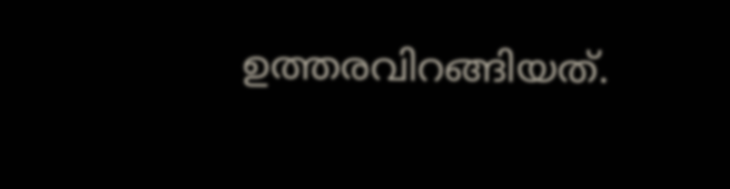ഉത്തരവിറങ്ങിയത്.